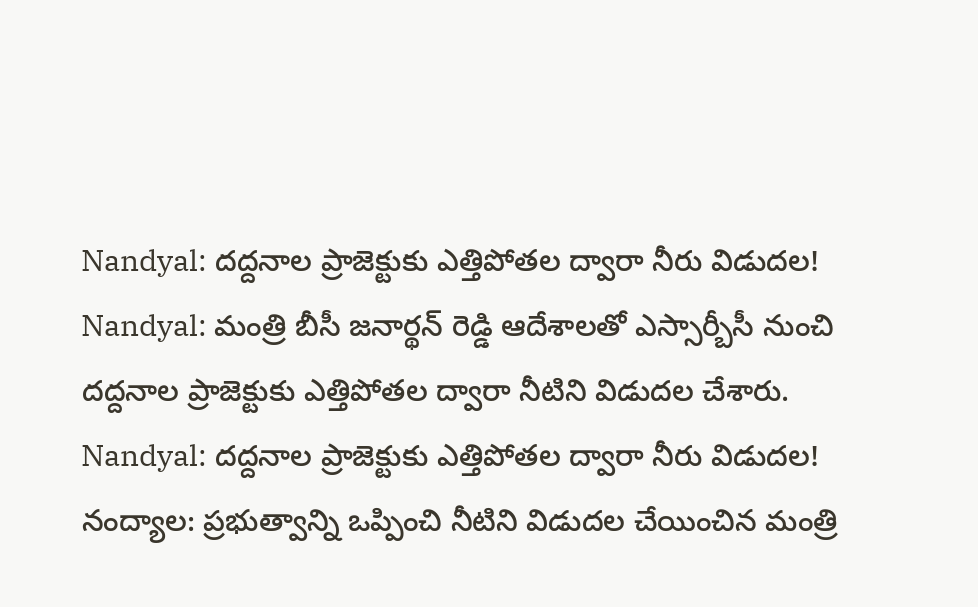Nandyal: దద్దనాల ప్రాజెక్టుకు ఎత్తిపోతల ద్వారా నీరు విడుదల!
Nandyal: మంత్రి బీసీ జనార్థన్ రెడ్డి ఆదేశాలతో ఎస్సార్బీసీ నుంచి దద్దనాల ప్రాజెక్టుకు ఎత్తిపోతల ద్వారా నీటిని విడుదల చేశారు.
Nandyal: దద్దనాల ప్రాజెక్టుకు ఎత్తిపోతల ద్వారా నీరు విడుదల!
నంద్యాల: ప్రభుత్వాన్ని ఒప్పించి నీటిని విడుదల చేయించిన మంత్రి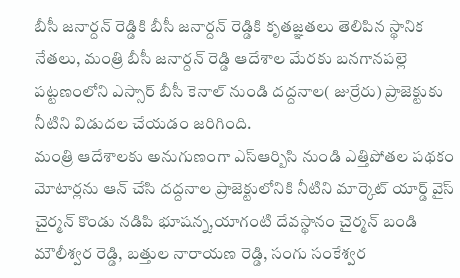బీసీ జనార్దన్ రెడ్డికి బీసీ జనార్దన్ రెడ్డికి కృతజ్ఞతలు తెలిపిన స్థానిక నేతలు, మంత్రి బీసీ జనార్దన్ రెడ్డి ఆదేశాల మేరకు బనగానపల్లె పట్టణంలోని ఎస్సార్ బీసీ కెనాల్ నుండి దద్దనాల( జుర్రేరు) ప్రాజెక్టుకు నీటిని విడుదల చేయడం జరిగింది.
మంత్రి ఆదేశాలకు అనుగుణంగా ఎస్ఆర్బిసి నుండి ఎత్తిపోతల పథకం మోటార్లను ఆన్ చేసి దద్దనాల ప్రాజెక్టులోనికి నీటిని మార్కెట్ యార్డ్ వైస్ చైర్మన్ కొండు నడిపి భూషన్న,యాగంటి దేవస్థానం చైర్మన్ బండి మౌలీశ్వర రెడ్డి, బత్తుల నారాయణ రెడ్డి, సంగు సంకేశ్వర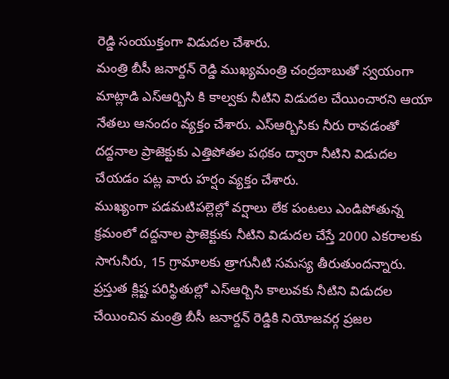రెడ్డి సంయుక్తంగా విడుదల చేశారు.
మంత్రి బీసీ జనార్దన్ రెడ్డి ముఖ్యమంత్రి చంద్రబాబుతో స్వయంగా మాట్లాడి ఎస్ఆర్బిసి కి కాల్వకు నీటిని విడుదల చేయించారని ఆయా నేతలు ఆనందం వ్యక్తం చేశారు. ఎస్ఆర్బిసికు నీరు రావడంతో దద్దనాల ప్రాజెక్టుకు ఎత్తిపోతల పథకం ద్వారా నీటిని విడుదల చేయడం పట్ల వారు హర్షం వ్యక్తం చేశారు.
ముఖ్యంగా పడమటిపల్లెల్లో వర్షాలు లేక పంటలు ఎండిపోతున్న క్రమంలో దద్దనాల ప్రాజెక్టుకు నీటిని విడుదల చేస్తే 2000 ఎకరాలకు సాగునీరు, 15 గ్రామాలకు త్రాగునీటి సమస్య తీరుతుందన్నారు. ప్రస్తుత క్లిష్ట పరిస్థితుల్లో ఎస్ఆర్బిసి కాలువకు నీటిని విడుదల చేయించిన మంత్రి బీసీ జనార్దన్ రెడ్డికి నియోజవర్గ ప్రజల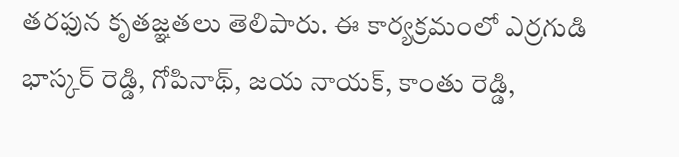తరఫున కృతజ్ఞతలు తెలిపారు. ఈ కార్యక్రమంలో ఎర్రగుడి భాస్కర్ రెడ్డి, గోపినాథ్, జయ నాయక్, కాంతు రెడ్డి,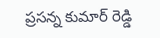ప్రసన్న కుమార్ రెడ్డి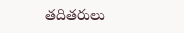తదితరులు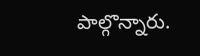పాల్గొన్నారు.